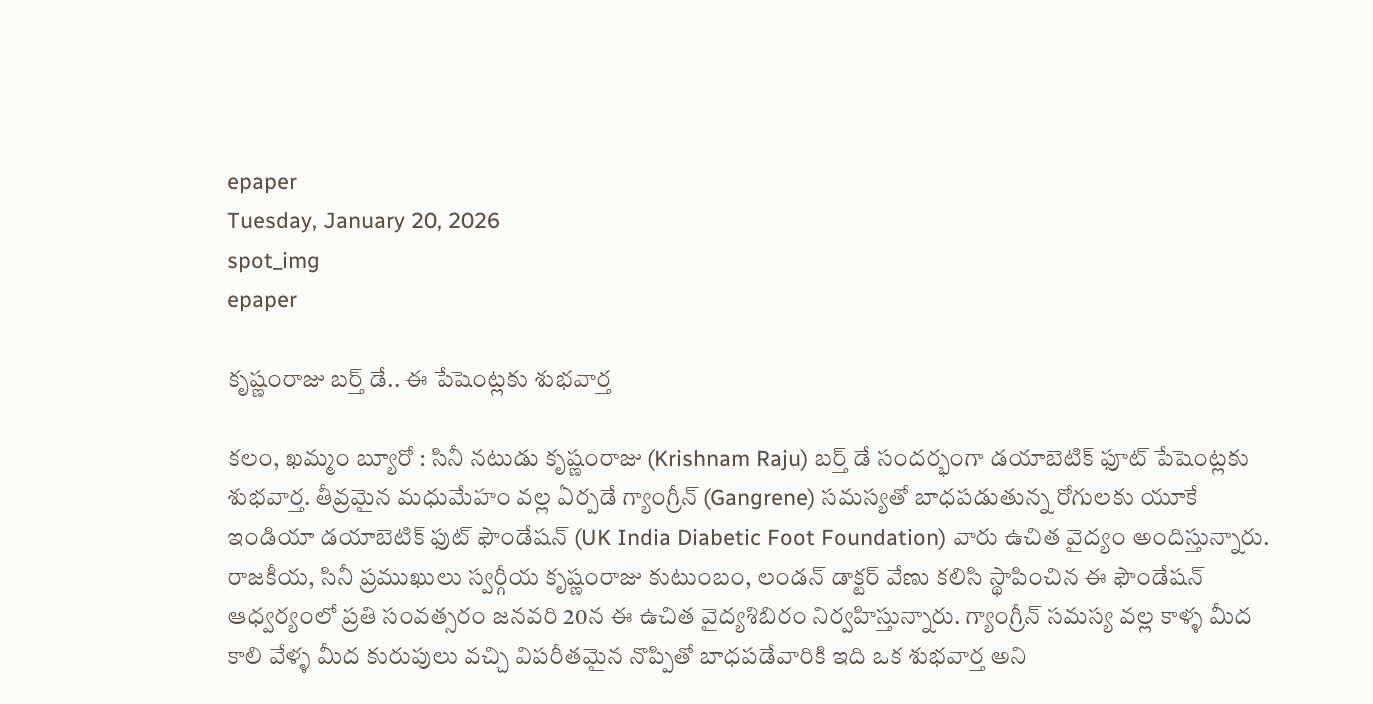epaper
Tuesday, January 20, 2026
spot_img
epaper

కృష్ణంరాజు బర్త్ డే.. ఈ పేషెంట్లకు శుభవార్త

కలం, ఖమ్మం బ్యూరో : సినీ నటుడు కృష్ణంరాజు (Krishnam Raju) బర్త్ డే సందర్భంగా డయాబెటిక్ ఫూట్ పేషెంట్లకు శుభవార్త. తీవ్రమైన మధుమేహం వల్ల ఏర్పడే గ్యాంగ్రీన్ (Gangrene) సమస్యతో బాధపడుతున్న రోగులకు యూకే ఇండియా డయాబెటిక్ ఫుట్ ఫౌండేషన్ (UK India Diabetic Foot Foundation) వారు ఉచిత వైద్యం అందిస్తున్నారు. రాజకీయ, సినీ ప్రముఖులు స్వర్గీయ కృష్ణంరాజు కుటుంబం, లండన్ డాక్టర్ వేణు కలిసి స్థాపించిన ఈ ఫౌండేషన్  ఆధ్వర్యంలో ప్రతి సంవత్సరం జనవరి 20న ఈ ఉచిత వైద్యశిబిరం నిర్వహిస్తున్నారు. గ్యాంగ్రీన్ సమస్య వల్ల కాళ్ళ మీద కాలి వేళ్ళ మీద కురుపులు వచ్చి విపరీతమైన నొప్పితో బాధపడేవారికి ఇది ఒక శుభవార్త అని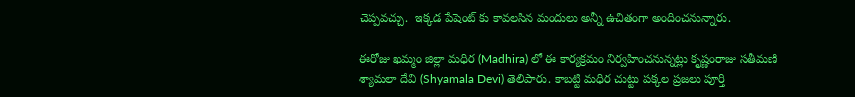చెప్పవచ్చు.  ఇక్కడ పేషెంట్ కు కావలసిన మందులు అన్నీ ఉచితంగా అందించనున్నారు.

ఈరోజు ఖమ్మం జిల్లా మధిర (Madhira) లో ఈ కార్యక్రమం నిర్వహించనున్నట్లు కృష్ణంరాజు సతీమణి శ్యామలా దేవి (Shyamala Devi) తెలిపారు. కాబట్టి మధిర చుట్టు పక్కల ప్రజలు పూర్తి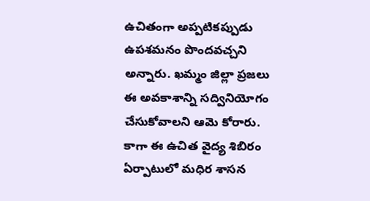ఉచితంగా అప్పటికప్పుడు ఉపశమనం పొందవచ్చని అన్నారు. ఖమ్మం జిల్లా ప్రజలు ఈ అవకాశాన్ని సద్వినియోగం చేసుకోవాలని ఆమె కోరారు. కాగా ఈ ఉచిత వైద్య శిబిరం ఏర్పాటులో మధిర శాసన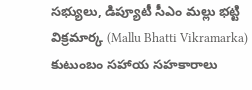సభ్యులు, డిప్యూటీ సీఎం మల్లు భట్టి విక్రమార్క (Mallu Bhatti Vikramarka) కుటుంబం సహాయ సహకారాలు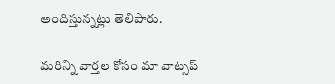అందిస్తున్నట్లు తెలిపారు.

మ‌రిన్ని వార్త‌ల కోసం మా వాట్స‌ప్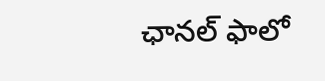ఛాన‌ల్ ఫాలో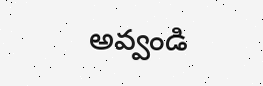అవ్వండి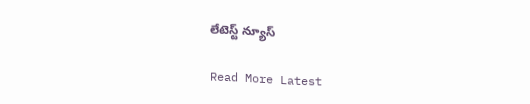లేటెస్ట్ న్యూస్‌

Read More Latest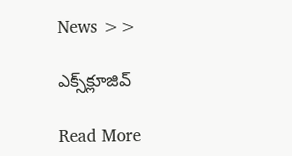News >>

ఎక్స్‌క్లూజివ్‌

Read More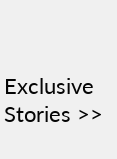Exclusive Stories >>